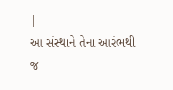|
આ સંસ્થાને તેના આરંભથી
જ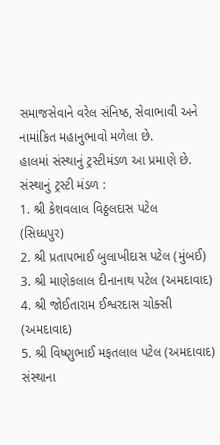સમાજસેવાને વરેલ સંનિષ્ઠ, સેવાભાવી અને નામાંકિત મહાનુભાવો મળેલા છે.
હાલમાં સંસ્થાનું ટ્રસ્ટીમંડળ આ પ્રમાણે છે.
સંસ્થાનું ટ્રસ્ટી મંડળ :
1. શ્રી કેશવલાલ વિઠ્ઠલદાસ પટેલ
(સિધ્ધપુર)
2. શ્રી પ્રતાપભાઈ બુલાખીદાસ પટેલ (મુંબઈ)
3. શ્રી માણેકલાલ દીનાનાથ પટેલ (અમદાવાદ)
4. શ્રી જોઈતારામ ઈશ્વરદાસ ચોક્સી (અમદાવાદ)
5. શ્રી વિષ્ણુભાઈ મફતલાલ પટેલ (અમદાવાદ)
સંસ્થાના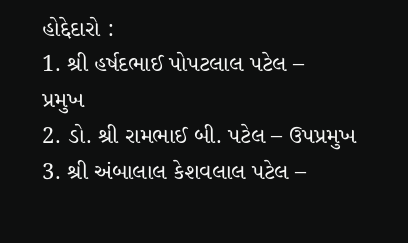હોદ્દેદારો :
1. શ્રી હર્ષદભાઈ પોપટલાલ પટેલ –
પ્રમુખ
2. ડો. શ્રી રામભાઈ બી. પટેલ – ઉપપ્રમુખ
3. શ્રી અંબાલાલ કેશવલાલ પટેલ –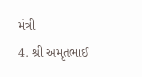મંત્રી
4. શ્રી અમૃતભાઈ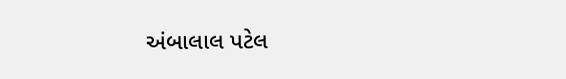અંબાલાલ પટેલ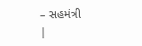– સહમંત્રી
|